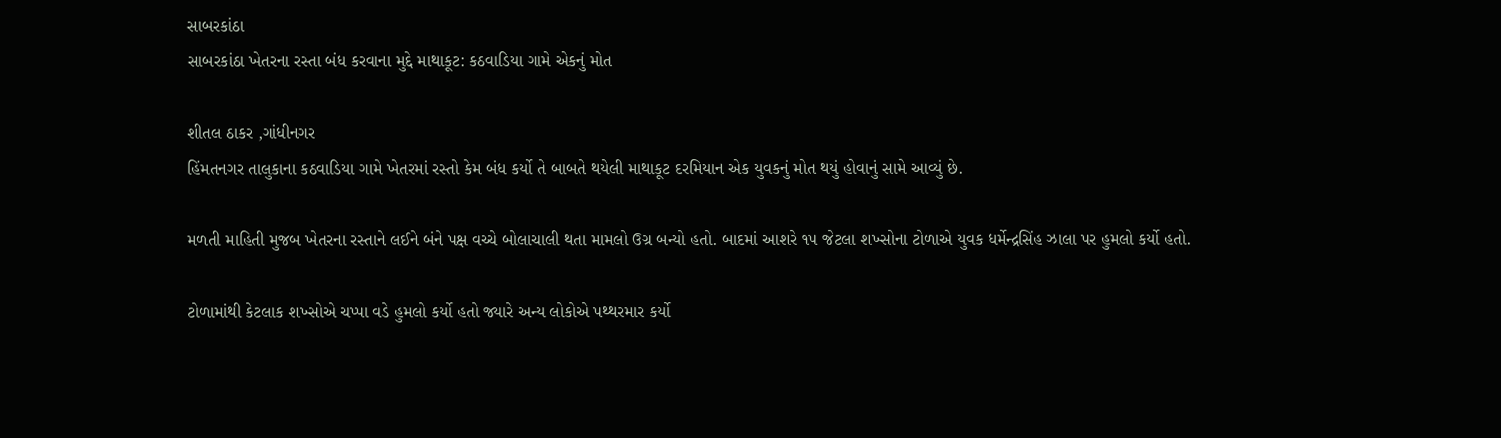સાબરકાંઠા
સાબરકાંઠા ખેતરના રસ્તા બંધ કરવાના મુદ્દે માથાકૂટ: કઠવાડિયા ગામે એકનું મોત

શીતલ ઠાકર ,ગાંધીનગર
હિંમતનગર તાલુકાના કઠવાડિયા ગામે ખેતરમાં રસ્તો કેમ બંધ કર્યો તે બાબતે થયેલી માથાકૂટ દરમિયાન એક યુવકનું મોત થયું હોવાનું સામે આવ્યું છે.

મળતી માહિતી મુજબ ખેતરના રસ્તાને લઈને બંને પક્ષ વચ્ચે બોલાચાલી થતા મામલો ઉગ્ર બન્યો હતો. બાદમાં આશરે ૧૫ જેટલા શખ્સોના ટોળાએ યુવક ધર્મેન્દ્રસિંહ ઝાલા પર હુમલો કર્યો હતો.

ટોળામાંથી કેટલાક શખ્સોએ ચપ્પા વડે હુમલો કર્યો હતો જ્યારે અન્ય લોકોએ પથ્થરમાર કર્યો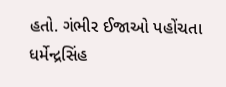હતો. ગંભીર ઈજાઓ પહોંચતા ધર્મેન્દ્રસિંહ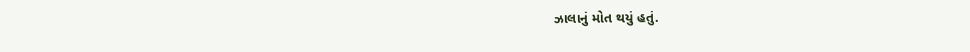ઝાલાનું મોત થયું હતું.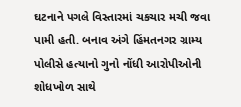ઘટનાને પગલે વિસ્તારમાં ચકચાર મચી જવા પામી હતી. બનાવ અંગે હિંમતનગર ગ્રામ્ય પોલીસે હત્યાનો ગુનો નોંધી આરોપીઓની શોધખોળ સાથે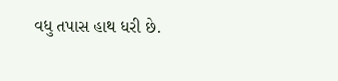વધુ તપાસ હાથ ધરી છે.